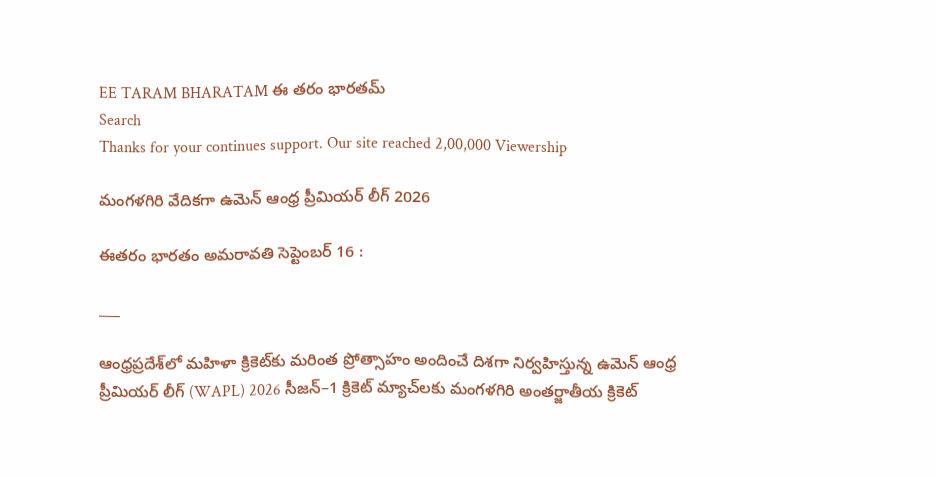EE TARAM BHARATAM ఈ తరం భారతమ్
Search
Thanks for your continues support. Our site reached 2,00,000 Viewership

మంగళగిరి వేదికగా ఉమెన్ ఆంధ్ర ప్రీమియర్ లీగ్ 2026

ఈతరం భారతం అమరావతి సెప్టెంబర్ 16 :

___

ఆంధ్రప్రదేశ్‌లో మహిళా క్రికెట్‌కు మరింత ప్రోత్సాహం అందించే దిశగా నిర్వహిస్తున్న ఉమెన్ ఆంధ్ర ప్రీమియర్ లీగ్ (WAPL) 2026 సీజన్–1 క్రికెట్ మ్యాచ్‌లకు మంగళగిరి అంతర్జాతీయ క్రికెట్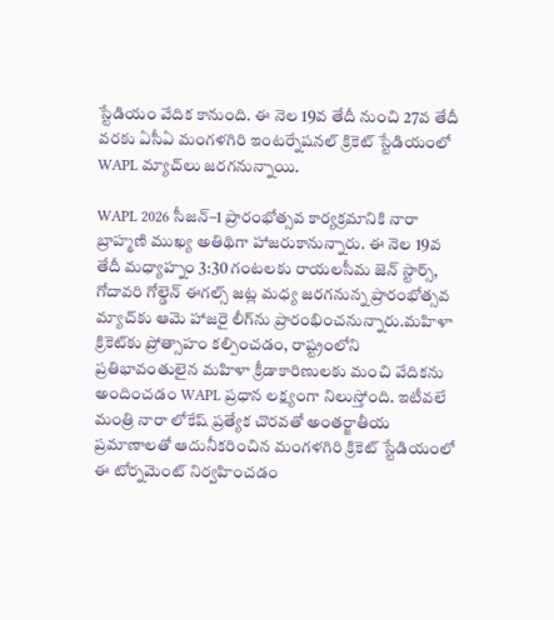స్టేడియం వేదిక కానుంది. ఈ నెల 19వ తేదీ నుంచి 27వ తేదీ వరకు ఏసీఏ మంగళగిరి ఇంటర్నేషనల్ క్రికెట్ స్టేడియంలో WAPL మ్యాచ్‌లు జరగనున్నాయి.

WAPL 2026 సీజన్–1 ప్రారంభోత్సవ కార్యక్రమానికి నారా బ్రాహ్మణి ముఖ్య అతిథిగా హాజరుకానున్నారు. ఈ నెల 19వ తేదీ మధ్యాహ్నం 3:30 గంటలకు రాయలసీమ జెన్ స్టార్స్, గోదావరి గోల్డెన్ ఈగల్స్ జట్ల మధ్య జరగనున్న ప్రారంభోత్సవ మ్యాచ్‌కు ఆమె హాజరై లీగ్‌ను ప్రారంభించనున్నారు.మహిళా క్రికెట్‌కు ప్రోత్సాహం కల్పించడం, రాష్ట్రంలోని ప్రతిభావంతులైన మహిళా క్రీడాకారిణులకు మంచి వేదికను అందించడం WAPL ప్రధాన లక్ష్యంగా నిలుస్తోంది. ఇటీవలే మంత్రి నారా లోకేష్ ప్రత్యేక చొరవతో అంతర్జాతీయ ప్రమాణాలతో ఆదునీకరించిన మంగళగిరి క్రికెట్ స్టేడియంలో ఈ టోర్నమెంట్ నిర్వహించడం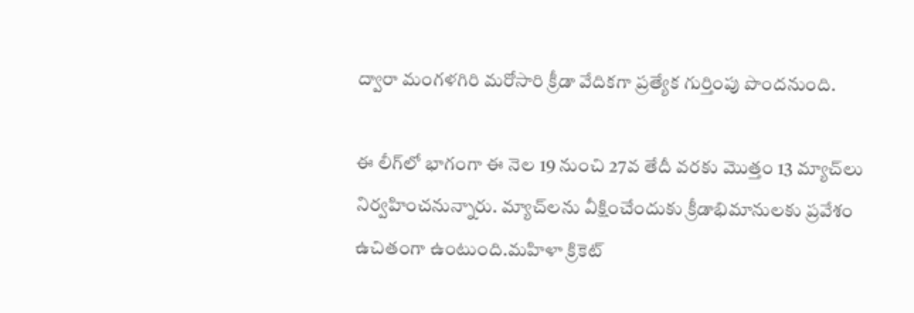ద్వారా మంగళగిరి మరోసారి క్రీడా వేదికగా ప్రత్యేక గుర్తింపు పొందనుంది.

ఈ లీగ్‌లో భాగంగా ఈ నెల 19 నుంచి 27వ తేదీ వరకు మొత్తం 13 మ్యాచ్‌లు నిర్వహించనున్నారు. మ్యాచ్‌లను వీక్షించేందుకు క్రీడాభిమానులకు ప్రవేశం ఉచితంగా ఉంటుంది.మహిళా క్రికెట్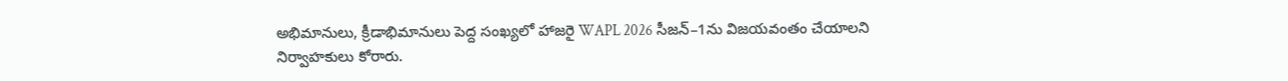అభిమానులు, క్రీడాభిమానులు పెద్ద సంఖ్యలో హాజరై WAPL 2026 సీజన్–1ను విజయవంతం చేయాలని నిర్వాహకులు కోరారు.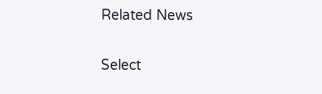Related News

Select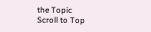the Topic
Scroll to Top